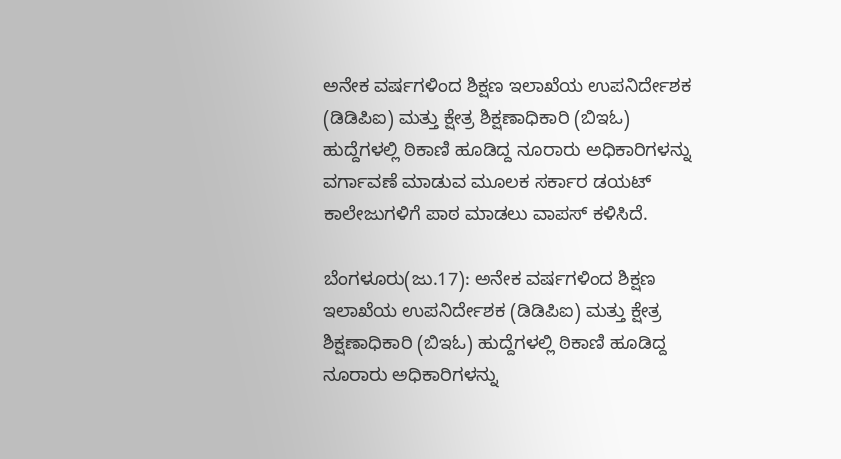ಅನೇಕ ವರ್ಷಗಳಿಂದ ಶಿಕ್ಷಣ ಇಲಾಖೆಯ ಉಪನಿರ್ದೇಶಕ (ಡಿಡಿಪಿಐ) ಮತ್ತು ಕ್ಷೇತ್ರ ಶಿಕ್ಷಣಾಧಿಕಾರಿ (ಬಿಇಓ) ಹುದ್ದೆಗಳಲ್ಲಿ ಠಿಕಾಣಿ ಹೂಡಿದ್ದ ನೂರಾರು ಅಧಿಕಾರಿಗಳನ್ನು ವರ್ಗಾವಣೆ ಮಾಡುವ ಮೂಲಕ ಸರ್ಕಾರ ಡಯಟ್ ಕಾಲೇಜುಗಳಿಗೆ ಪಾಠ ಮಾಡಲು ವಾಪಸ್ ಕಳಿಸಿದೆ.

ಬೆಂಗಳೂರು(ಜು.17): ಅನೇಕ ವರ್ಷಗಳಿಂದ ಶಿಕ್ಷಣ ಇಲಾಖೆಯ ಉಪನಿರ್ದೇಶಕ (ಡಿಡಿಪಿಐ) ಮತ್ತು ಕ್ಷೇತ್ರ ಶಿಕ್ಷಣಾಧಿಕಾರಿ (ಬಿಇಓ) ಹುದ್ದೆಗಳಲ್ಲಿ ಠಿಕಾಣಿ ಹೂಡಿದ್ದ ನೂರಾರು ಅಧಿಕಾರಿಗಳನ್ನು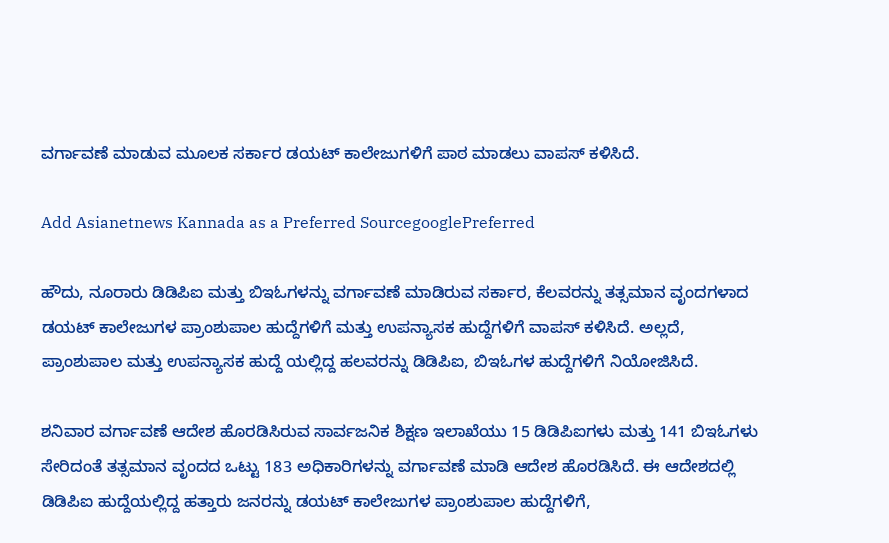ವರ್ಗಾವಣೆ ಮಾಡುವ ಮೂಲಕ ಸರ್ಕಾರ ಡಯಟ್ ಕಾಲೇಜುಗಳಿಗೆ ಪಾಠ ಮಾಡಲು ವಾಪಸ್ ಕಳಿಸಿದೆ.

Add Asianetnews Kannada as a Preferred SourcegooglePreferred

ಹೌದು, ನೂರಾರು ಡಿಡಿಪಿಐ ಮತ್ತು ಬಿಇಓಗಳನ್ನು ವರ್ಗಾವಣೆ ಮಾಡಿರುವ ಸರ್ಕಾರ, ಕೆಲವರನ್ನು ತತ್ಸಮಾನ ವೃಂದಗಳಾದ ಡಯಟ್ ಕಾಲೇಜುಗಳ ಪ್ರಾಂಶುಪಾಲ ಹುದ್ದೆಗಳಿಗೆ ಮತ್ತು ಉಪನ್ಯಾಸಕ ಹುದ್ದೆಗಳಿಗೆ ವಾಪಸ್ ಕಳಿಸಿದೆ. ಅಲ್ಲದೆ, ಪ್ರಾಂಶುಪಾಲ ಮತ್ತು ಉಪನ್ಯಾಸಕ ಹುದ್ದೆ ಯಲ್ಲಿದ್ದ ಹಲವರನ್ನು ಡಿಡಿಪಿಐ, ಬಿಇಓಗಳ ಹುದ್ದೆಗಳಿಗೆ ನಿಯೋಜಿಸಿದೆ.

ಶನಿವಾರ ವರ್ಗಾವಣೆ ಆದೇಶ ಹೊರಡಿಸಿರುವ ಸಾರ್ವಜನಿಕ ಶಿಕ್ಷಣ ಇಲಾಖೆಯು 15 ಡಿಡಿಪಿಐಗಳು ಮತ್ತು 141 ಬಿಇಓಗಳು ಸೇರಿದಂತೆ ತತ್ಸಮಾನ ವೃಂದದ ಒಟ್ಟು 183 ಅಧಿಕಾರಿಗಳನ್ನು ವರ್ಗಾವಣೆ ಮಾಡಿ ಆದೇಶ ಹೊರಡಿಸಿದೆ. ಈ ಆದೇಶದಲ್ಲಿ ಡಿಡಿಪಿಐ ಹುದ್ದೆಯಲ್ಲಿದ್ದ ಹತ್ತಾರು ಜನರನ್ನು ಡಯಟ್ ಕಾಲೇಜುಗಳ ಪ್ರಾಂಶುಪಾಲ ಹುದ್ದೆಗಳಿಗೆ,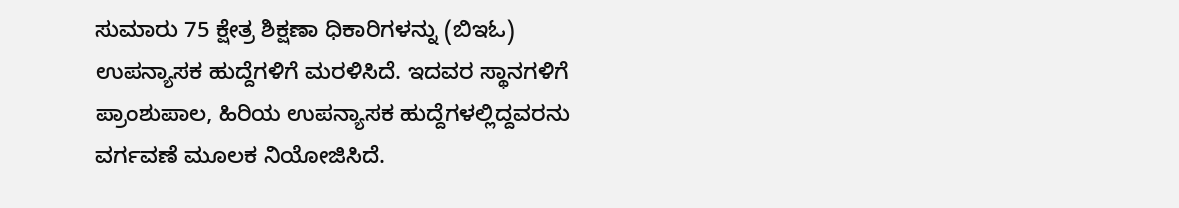ಸುಮಾರು 75 ಕ್ಷೇತ್ರ ಶಿಕ್ಷಣಾ ಧಿಕಾರಿಗಳನ್ನು (ಬಿಇಓ) ಉಪನ್ಯಾಸಕ ಹುದ್ದೆಗಳಿಗೆ ಮರಳಿಸಿದೆ. ಇದವರ ಸ್ಥಾನಗಳಿಗೆ ಪ್ರಾಂಶುಪಾಲ, ಹಿರಿಯ ಉಪನ್ಯಾಸಕ ಹುದ್ದೆಗಳಲ್ಲಿದ್ದವರನು ವರ್ಗವಣೆ ಮೂಲಕ ನಿಯೋಜಿಸಿದೆ.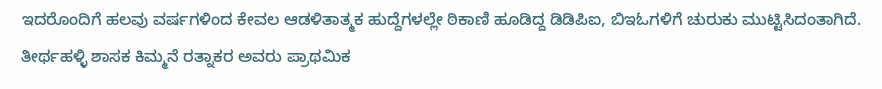ಇದರೊಂದಿಗೆ ಹಲವು ವರ್ಷಗಳಿಂದ ಕೇವಲ ಆಡಳಿತಾತ್ಮಕ ಹುದ್ದೆಗಳಲ್ಲೇ ಠಿಕಾಣಿ ಹೂಡಿದ್ದ ಡಿಡಿಪಿಐ, ಬಿಇಓಗಳಿಗೆ ಚುರುಕು ಮುಟ್ಟಿಸಿದಂತಾಗಿದೆ. ತೀರ್ಥಹಳ್ಳಿ ಶಾಸಕ ಕಿಮ್ಮನೆ ರತ್ನಾಕರ ಅವರು ಪ್ರಾಥಮಿಕ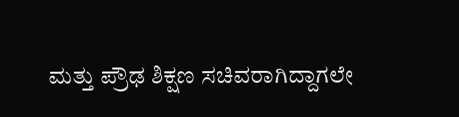ಮತ್ತು ಪ್ರೌಢ ಶಿಕ್ಷಣ ಸಚಿವರಾಗಿದ್ದಾಗಲೇ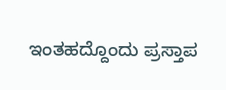ಇಂತಹದ್ದೊಂದು ಪ್ರಸ್ತಾಪ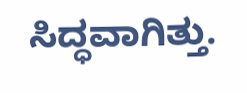ಸಿದ್ಧವಾಗಿತ್ತು.